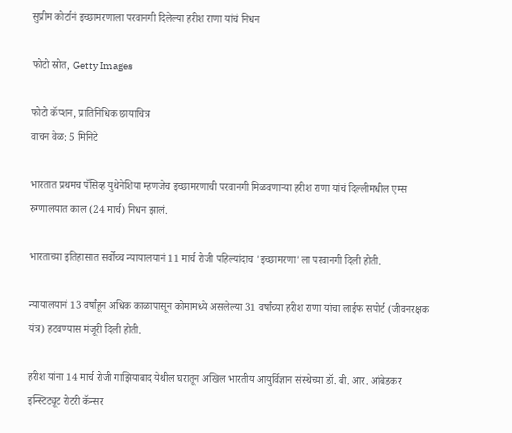सुप्रीम कोर्टानं इच्छामरणाला परवानगी दिलेल्या हरीश राणा यांचं निधन

फोटो स्रोत, Getty Images

फोटो कॅप्शन, प्रातिनिधिक छायाचित्र
वाचन वेळ: 5 मिनिटे

भारतात प्रथमच पॅसिव्ह युथेनेशिया म्हणजेच इच्छामरणाची परवानगी मिळवणाऱ्या हरीश राणा यांचं दिल्लीमधील एम्स रुग्णालयात काल (24 मार्च) निधन झालं.

भारताच्या इतिहासात सर्वोच्च न्यायालयानं 11 मार्च रोजी पहिल्यांदाच 'इच्छामरणा'ला परवानगी दिली होती.

न्यायालयानं 13 वर्षांहून अधिक काळापासून कोमामध्ये असलेल्या 31 वर्षांच्या हरीश राणा यांचा लाईफ सपोर्ट (जीवनरक्षक यंत्र) हटवण्यास मंजूरी दिली होती.

हरीश यांना 14 मार्च रोजी गाझियाबाद येथील घरातून अखिल भारतीय आयुर्विज्ञान संस्थेच्या डॉ. बी. आर. आंबेडकर इन्स्टिट्यूट रोटरी कॅन्सर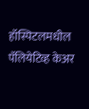हॉस्पिटलमधील पॅलियेटिव्ह केअर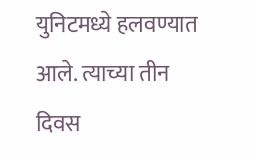युनिटमध्ये हलवण्यात आले. त्याच्या तीन दिवस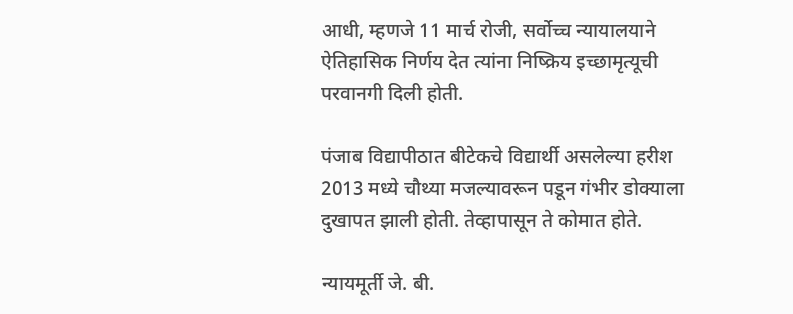आधी, म्हणजे 11 मार्च रोजी, सर्वोच्च न्यायालयाने ऐतिहासिक निर्णय देत त्यांना निष्क्रिय इच्छामृत्यूची परवानगी दिली होती.

पंजाब विद्यापीठात बीटेकचे विद्यार्थी असलेल्या हरीश 2013 मध्ये चौथ्या मजल्यावरून पडून गंभीर डोक्याला दुखापत झाली होती. तेव्हापासून ते कोमात होते.

न्यायमूर्ती जे. बी.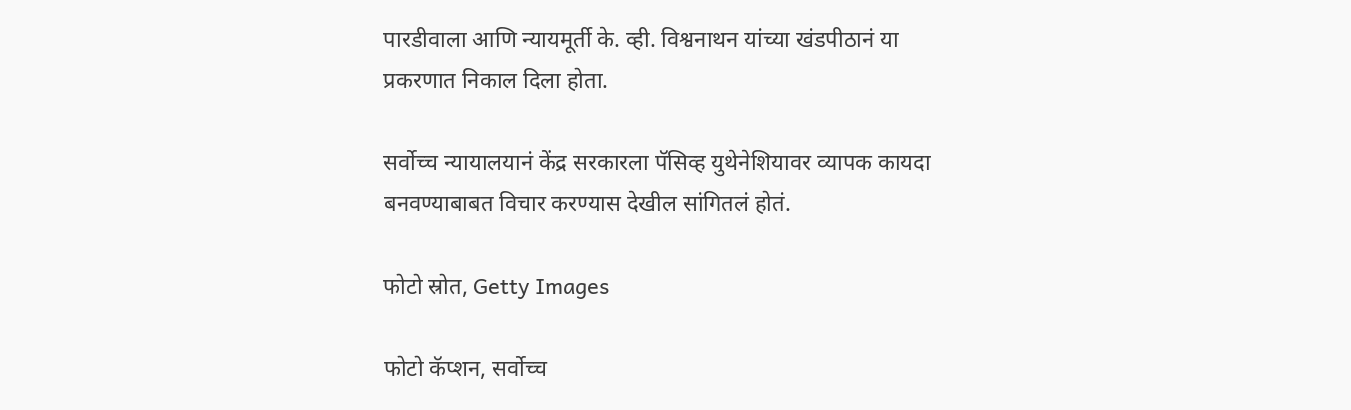पारडीवाला आणि न्यायमूर्ती के. व्ही. विश्वनाथन यांच्या खंडपीठानं या प्रकरणात निकाल दिला होता.

सर्वोच्च न्यायालयानं केंद्र सरकारला पॅसिव्ह युथेनेशियावर व्यापक कायदा बनवण्याबाबत विचार करण्यास देखील सांगितलं होतं.

फोटो स्रोत, Getty Images

फोटो कॅप्शन, सर्वोच्च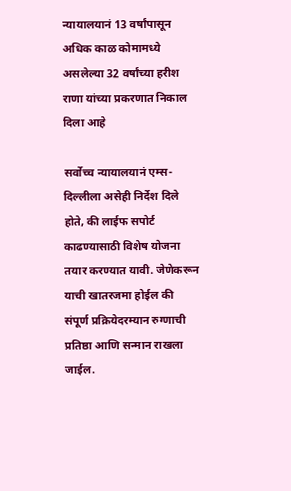न्यायालयानं 13 वर्षांपासून अधिक काळ कोमामध्ये असलेल्या 32 वर्षांच्या हरीश राणा यांच्या प्रकरणात निकाल दिला आहे

सर्वोच्च न्यायालयानं एम्स-दिल्लीला असेही निर्देश दिले होते, की लाईफ सपोर्ट काढण्यासाठी विशेष योजना तयार करण्यात यावी. जेणेकरून याची खातरजमा होईल की संपूर्ण प्रक्रियेदरम्यान रुग्णाची प्रतिष्ठा आणि सन्मान राखला जाईल.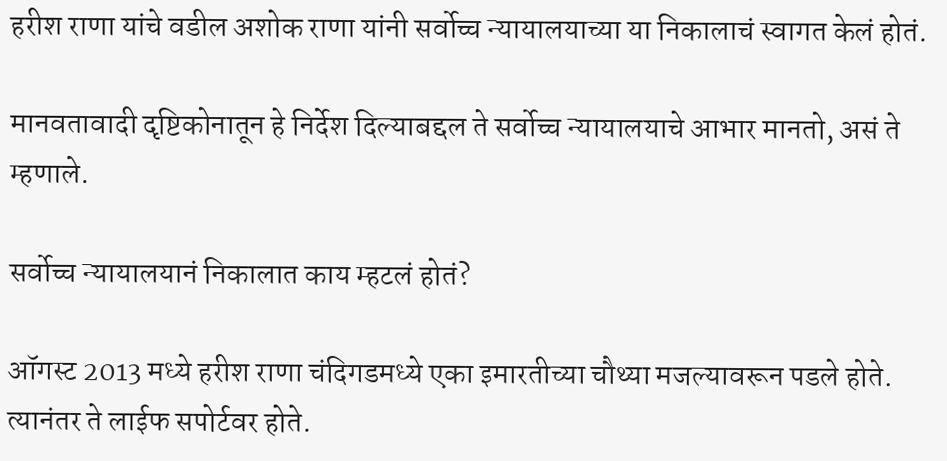हरीश राणा यांचे वडील अशोक राणा यांनी सर्वोच्च न्यायालयाच्या या निकालाचं स्वागत केलं होतं.

मानवतावादी दृष्टिकोनातून हे निर्देश दिल्याबद्दल ते सर्वोच्च न्यायालयाचे आभार मानतो, असं ते म्हणाले.

सर्वोच्च न्यायालयानं निकालात काय म्हटलं होतं?

ऑगस्ट 2013 मध्ये हरीश राणा चंदिगडमध्ये एका इमारतीच्या चौथ्या मजल्यावरून पडले होते. त्यानंतर ते लाईफ सपोर्टवर होते.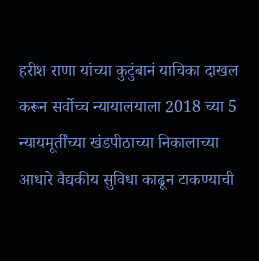हरीश राणा यांच्या कुटुंबानं याचिका दाखल करून सर्वोच्च न्यायालयाला 2018 च्या 5 न्यायमूर्तींच्या खंडपीठाच्या निकालाच्या आधारे वैद्यकीय सुविधा काढून टाकण्याची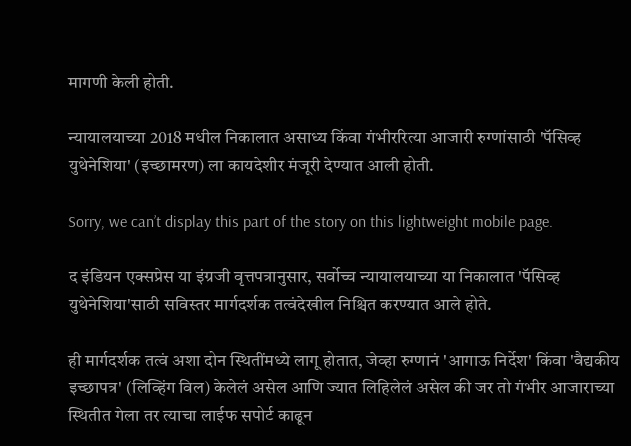मागणी केली होती.

न्यायालयाच्या 2018 मधील निकालात असाध्य किंवा गंभीररित्या आजारी रुग्णांसाठी 'पॅसिव्ह युथेनेशिया' (इच्छामरण) ला कायदेशीर मंजूरी देण्यात आली होती.

Sorry, we can’t display this part of the story on this lightweight mobile page.

द इंडियन एक्सप्रेस या इंग्रजी वृत्तपत्रानुसार, सर्वोच्च न्यायालयाच्या या निकालात 'पॅसिव्ह युथेनेशिया'साठी सविस्तर मार्गदर्शक तत्वंदेखील निश्चित करण्यात आले होते.

ही मार्गदर्शक तत्वं अशा दोन स्थितींमध्ये लागू होतात, जेव्हा रुग्णानं 'आगाऊ निर्देश' किंवा 'वैद्यकीय इच्छापत्र' (लिव्हिंग विल) केलेलं असेल आणि ज्यात लिहिलेलं असेल की जर तो गंभीर आजाराच्या स्थितीत गेला तर त्याचा लाईफ सपोर्ट काढून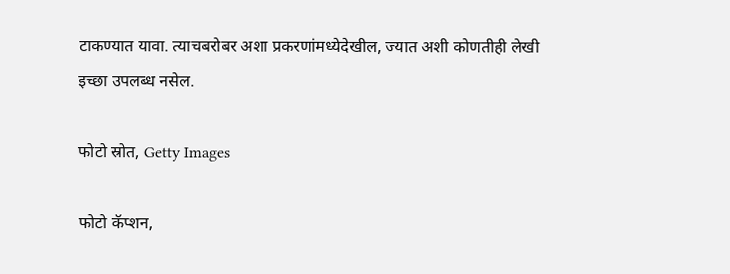टाकण्यात यावा. त्याचबरोबर अशा प्रकरणांमध्येदेखील, ज्यात अशी कोणतीही लेखी इच्छा उपलब्ध नसेल.

फोटो स्रोत, Getty Images

फोटो कॅप्शन,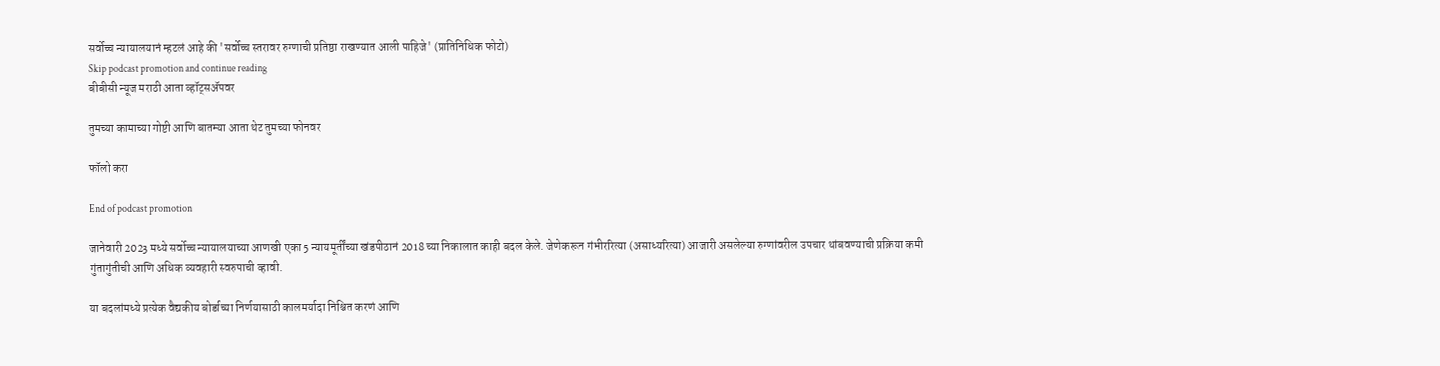सर्वोच्च न्यायालयानं म्हटलं आहे की 'सर्वोच्च स्तरावर रुग्णाची प्रतिष्ठा राखण्यात आली पाहिजे' (प्रातिनिधिक फोटो)
Skip podcast promotion and continue reading
बीबीसी न्यूज मराठी आता व्हॉट्सॲपवर

तुमच्या कामाच्या गोष्टी आणि बातम्या आता थेट तुमच्या फोनवर

फॉलो करा

End of podcast promotion

जानेवारी 2023 मध्ये सर्वोच्च न्यायालयाच्या आणखी एका 5 न्यायमूर्तींच्या खंडपीठानं 2018 च्या निकालात काही बदल केले. जेणेकरून गंभीररित्या (असाध्यरित्या) आजारी असलेल्या रुग्णांवरील उपचार थांबवण्याची प्रक्रिया कमी गुंतागुंतीची आणि अधिक व्यवहारी स्वरुपाची व्हावी.

या बदलांमध्ये प्रत्येक वैद्यकीय बोर्डाच्या निर्णयासाठी कालमर्यादा निश्चित करणं आणि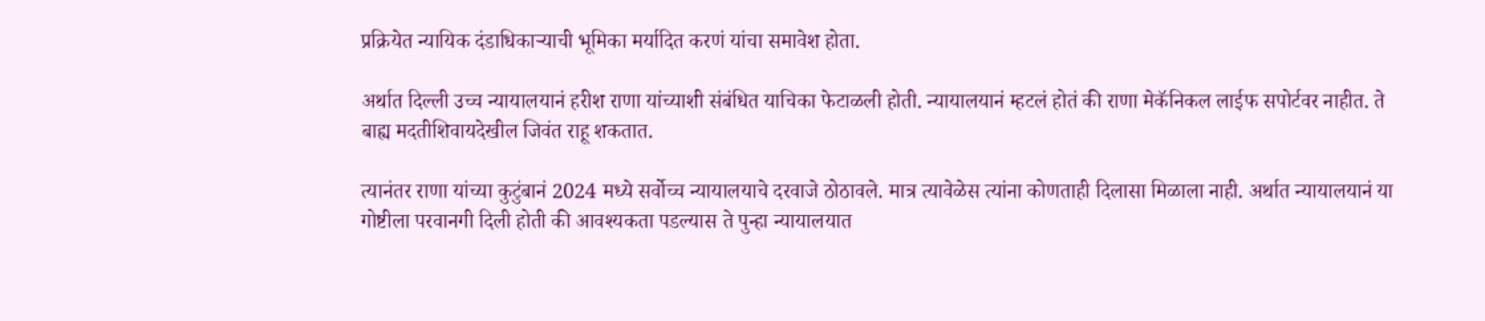प्रक्रियेत न्यायिक दंडाधिकाऱ्याची भूमिका मर्यादित करणं यांचा समावेश होता.

अर्थात दिल्ली उच्च न्यायालयानं हरीश राणा यांच्याशी संबंधित याचिका फेटाळली होती. न्यायालयानं म्हटलं होतं की राणा मेकॅनिकल लाईफ सपोर्टवर नाहीत. ते बाह्य मदतीशिवायदेखील जिवंत राहू शकतात.

त्यानंतर राणा यांच्या कुटुंबानं 2024 मध्ये सर्वोच्च न्यायालयाचे दरवाजे ठोठावले. मात्र त्यावेळेस त्यांना कोणताही दिलासा मिळाला नाही. अर्थात न्यायालयानं या गोष्टीला परवानगी दिली होती की आवश्यकता पडल्यास ते पुन्हा न्यायालयात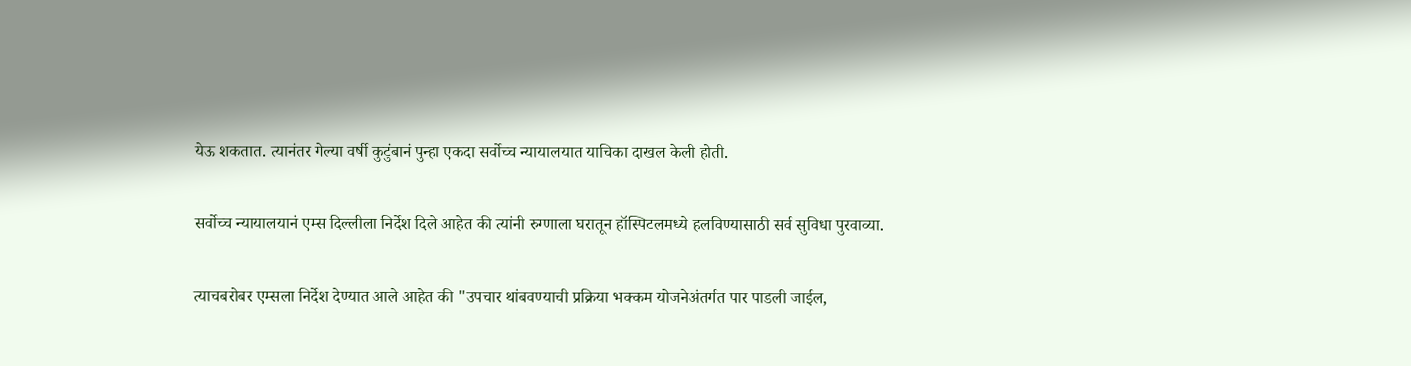येऊ शकतात. त्यानंतर गेल्या वर्षी कुटुंबानं पुन्हा एकदा सर्वोच्च न्यायालयात याचिका दाखल केली होती.

सर्वोच्च न्यायालयानं एम्स दिल्लीला निर्देश दिले आहेत की त्यांनी रुग्णाला घरातून हॉस्पिटलमध्ये हलविण्यासाठी सर्व सुविधा पुरवाव्या.

त्याचबरोबर एम्सला निर्देश देण्यात आले आहेत की "उपचार थांबवण्याची प्रक्रिया भक्कम योजनेअंतर्गत पार पाडली जाईल,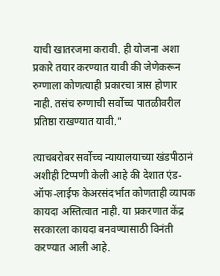याची खातरजमा करावी. ही योजना अशा प्रकारे तयार करण्यात यावी की जेणेकरून रुग्णाला कोणत्याही प्रकारचा त्रास होणार नाही. तसंच रुग्णाची सर्वोच्च पातळीवरील प्रतिष्ठा राखण्यात यावी."

त्याचबरोबर सर्वोच्च न्यायालयाच्या खंडपीठानं अशीही टिप्पणी केली आहे की देशात एंड-ऑफ-लाईफ केअरसंदर्भात कोणताही व्यापक कायदा अस्तित्वात नाही. या प्रकरणात केंद्र सरकारला कायदा बनवण्यासाठी विनंती करण्यात आली आहे.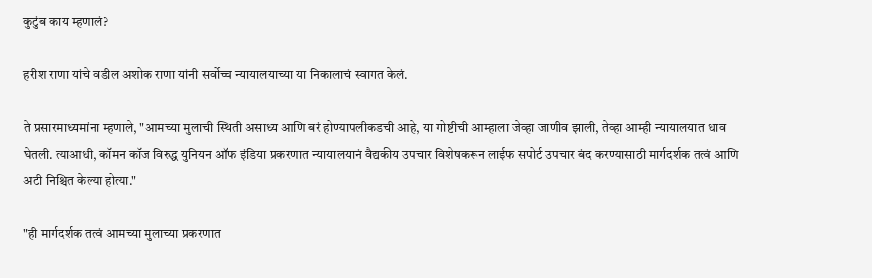कुटुंब काय म्हणालं?

हरीश राणा यांचे वडील अशोक राणा यांनी सर्वोच्च न्यायालयाच्या या निकालाचं स्वागत केलं.

ते प्रसारमाध्यमांना म्हणाले, "आमच्या मुलाची स्थिती असाध्य आणि बरं होण्यापलीकडची आहे, या गोष्टीची आम्हाला जेव्हा जाणीव झाली, तेव्हा आम्ही न्यायालयात धाव घेतली. त्याआधी, कॉमन कॉज विरुद्ध युनियन ऑफ इंडिया प्रकरणात न्यायालयानं वैद्यकीय उपचार विशेषकरून लाईफ सपोर्ट उपचार बंद करण्यासाठी मार्गदर्शक तत्वं आणि अटी निश्चित केल्या होत्या."

"ही मार्गदर्शक तत्वं आमच्या मुलाच्या प्रकरणात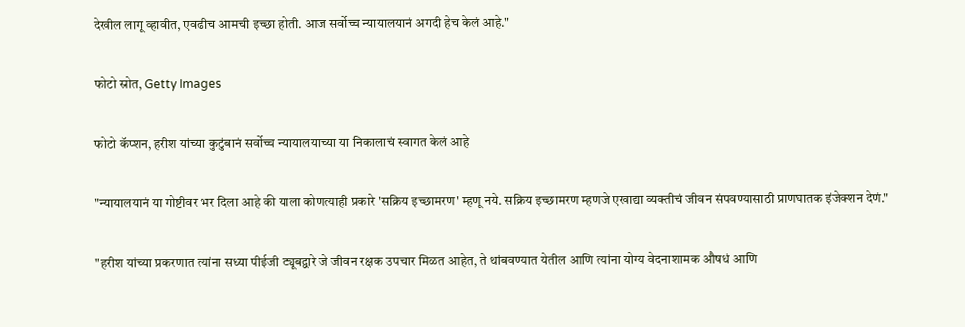देखील लागू व्हावीत, एवढीच आमची इच्छा होती. आज सर्वोच्च न्यायालयानं अगदी हेच केलं आहे."

फोटो स्रोत, Getty Images

फोटो कॅप्शन, हरीश यांच्या कुटुंबानं सर्वोच्च न्यायालयाच्या या निकालाचं स्वागत केलं आहे

"न्यायालयानं या गोष्टीवर भर दिला आहे की याला कोणत्याही प्रकारे 'सक्रिय इच्छामरण' म्हणू नये. सक्रिय इच्छामरण म्हणजे एखाद्या व्यक्तीचं जीवन संपवण्यासाठी प्राणघातक इंजेक्शन देणं."

"हरीश यांच्या प्रकरणात त्यांना सध्या पीईजी ट्यूबद्वारे जे जीवन रक्षक उपचार मिळत आहेत, ते थांबवण्यात येतील आणि त्यांना योग्य वेदनाशामक औषधं आणि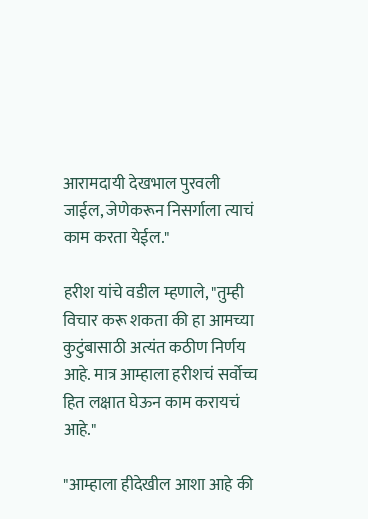आरामदायी देखभाल पुरवली जाईल, जेणेकरून निसर्गाला त्याचं काम करता येईल."

हरीश यांचे वडील म्हणाले, "तुम्ही विचार करू शकता की हा आमच्या कुटुंबासाठी अत्यंत कठीण निर्णय आहे. मात्र आम्हाला हरीशचं सर्वोच्च हित लक्षात घेऊन काम करायचं आहे."

"आम्हाला हीदेखील आशा आहे की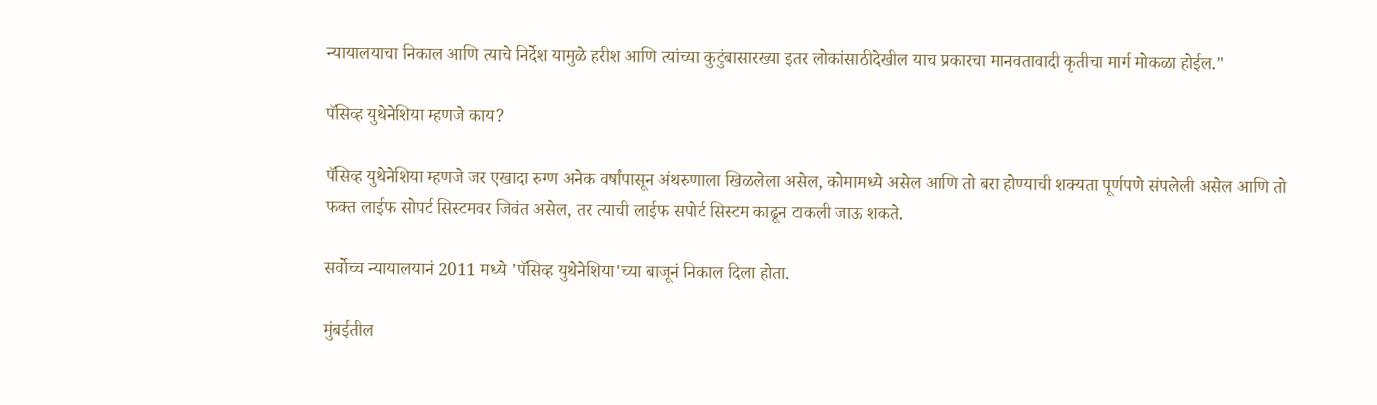न्यायालयाचा निकाल आणि त्याचे निर्देश यामुळे हरीश आणि त्यांच्या कुटुंबासारख्या इतर लोकांसाठीदेखील याच प्रकारचा मानवतावादी कृतीचा मार्ग मोकळा होईल."

पॅसिव्ह युथेनेशिया म्हणजे काय?

पॅसिव्ह युथेनेशिया म्हणजे जर एखादा रुग्ण अनेक वर्षांपासून अंथरुणाला खिळलेला असेल, कोमामध्ये असेल आणि तो बरा होण्याची शक्यता पूर्णपणे संपलेली असेल आणि तो फक्त लाईफ सोपर्ट सिस्टमवर जिवंत असेल, तर त्याची लाईफ सपोर्ट सिस्टम काढून टाकली जाऊ शकते.

सर्वोच्च न्यायालयानं 2011 मध्ये 'पॅसिव्ह युथेनेशिया'च्या बाजूनं निकाल दिला होता.

मुंबईतील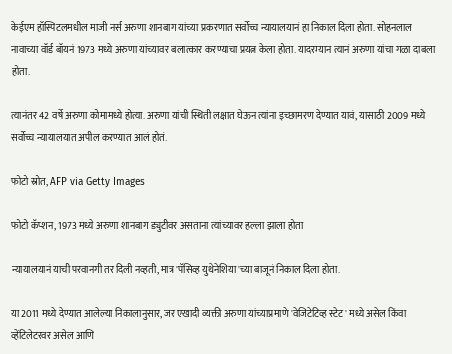केईएम हॉस्पिटलमधील माजी नर्स अरुणा शानबाग यांच्या प्रकरणात सर्वोच्च न्यायालयानं हा निकाल दिला होता. सोहनलाल नावाच्या वॉर्ड बॉयनं 1973 मध्ये अरुणा यांच्यावर बलात्कार करण्याचा प्रयत्न केला होता. यादरम्यान त्यानं अरुणा यांचा गळा दाबला होता.

त्यानंतर 42 वर्षे अरुणा कोमामध्ये होत्या. अरुणा यांची स्थिती लक्षात घेऊन त्यांना इच्छामरण देण्यात यावं, यासाठी 2009 मध्ये सर्वोच्च न्यायालयात अपील करण्यात आलं होतं.

फोटो स्रोत, AFP via Getty Images

फोटो कॅप्शन, 1973 मध्ये अरुणा शानबाग ड्युटीवर असताना त्यांच्यावर हल्ला झाला होता

न्यायालयानं याची परवानगी तर दिली नव्हती, मात्र 'पॅसिव्ह युथेनेशिया'च्या बाजूनं निकाल दिला होता.

या 2011 मध्ये देण्यात आलेल्या निकालानुसार, जर एखादी व्यक्ती अरुणा यांच्याप्रमाणे 'वेजिटेटिव्ह स्टेट' मध्ये असेल किंवा व्हेंटिलेटरवर असेल आणि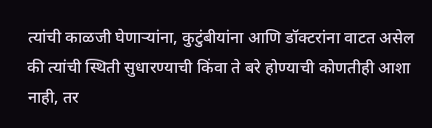त्यांची काळजी घेणाऱ्यांना, कुटुंबीयांना आणि डॉक्टरांना वाटत असेल की त्यांची स्थिती सुधारण्याची किंवा ते बरे होण्याची कोणतीही आशा नाही, तर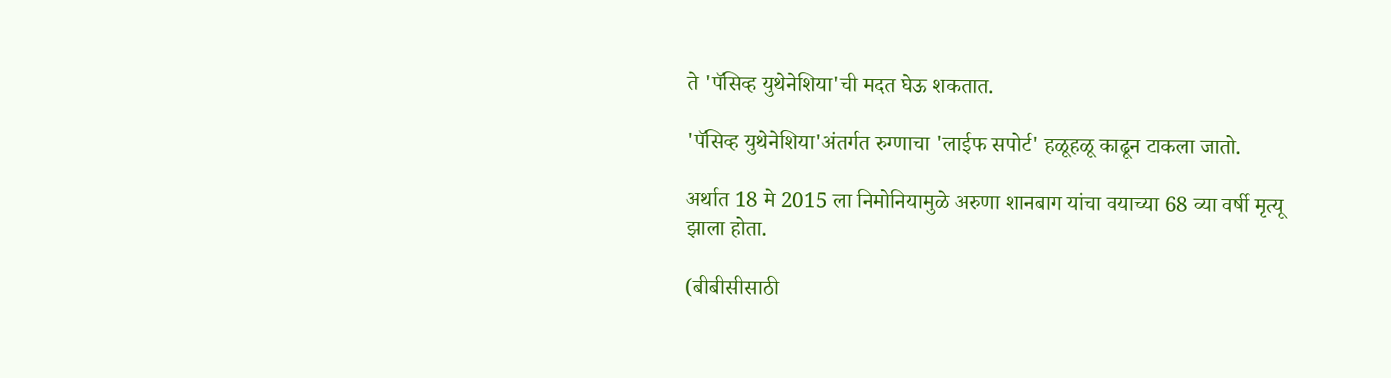ते 'पॅसिव्ह युथेनेशिया'ची मदत घेऊ शकतात.

'पॅसिव्ह युथेनेशिया'अंतर्गत रुग्णाचा 'लाईफ सपोर्ट' हळूहळू काढून टाकला जातो.

अर्थात 18 मे 2015 ला निमोनियामुळे अरुणा शानबाग यांचा वयाच्या 68 व्या वर्षी मृत्यू झाला होता.

(बीबीसीसाठी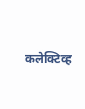कलेक्टिव्ह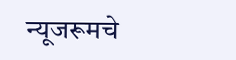न्यूजरूमचे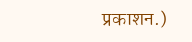प्रकाशन.)